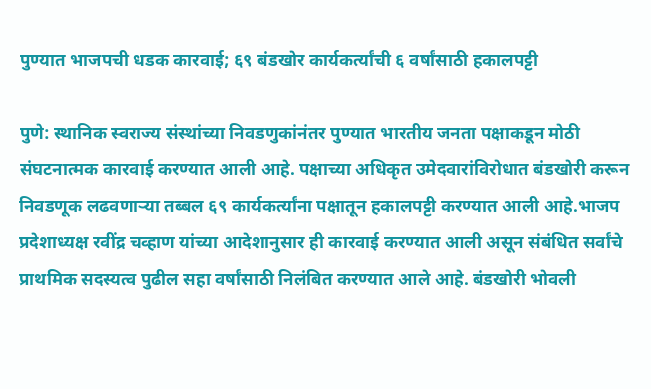पुण्यात भाजपची धडक कारवाई; ६९ बंडखोर कार्यकर्त्यांची ६ वर्षांसाठी हकालपट्टी

पुणे: स्थानिक स्वराज्य संस्थांच्या निवडणुकांनंतर पुण्यात भारतीय जनता पक्षाकडून मोठी संघटनात्मक कारवाई करण्यात आली आहे. पक्षाच्या अधिकृत उमेदवारांविरोधात बंडखोरी करून निवडणूक लढवणाऱ्या तब्बल ६९ कार्यकर्त्यांना पक्षातून हकालपट्टी करण्यात आली आहे.भाजप प्रदेशाध्यक्ष रवींद्र चव्हाण यांच्या आदेशानुसार ही कारवाई करण्यात आली असून संबंधित सर्वांचे प्राथमिक सदस्यत्व पुढील सहा वर्षांसाठी निलंबित करण्यात आले आहे. बंडखोरी भोवली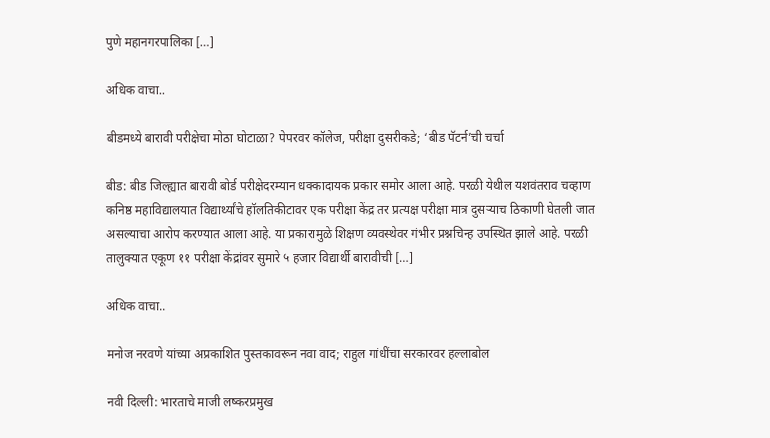पुणे महानगरपालिका […]

अधिक वाचा..

बीडमध्ये बारावी परीक्षेचा मोठा घोटाळा? पेपरवर कॉलेज, परीक्षा दुसरीकडे; ‘बीड पॅटर्न’ची चर्चा

बीड: बीड जिल्ह्यात बारावी बोर्ड परीक्षेदरम्यान धक्कादायक प्रकार समोर आला आहे. परळी येथील यशवंतराव चव्हाण कनिष्ठ महाविद्यालयात विद्यार्थ्यांचे हॉलतिकीटावर एक परीक्षा केंद्र तर प्रत्यक्ष परीक्षा मात्र दुसऱ्याच ठिकाणी घेतली जात असल्याचा आरोप करण्यात आला आहे. या प्रकारामुळे शिक्षण व्यवस्थेवर गंभीर प्रश्नचिन्ह उपस्थित झाले आहे. परळी तालुक्यात एकूण ११ परीक्षा केंद्रांवर सुमारे ५ हजार विद्यार्थी बारावीची […]

अधिक वाचा..

मनोज नरवणे यांच्या अप्रकाशित पुस्तकावरून नवा वाद; राहुल गांधींचा सरकारवर हल्लाबोल

नवी दिल्ली: भारताचे माजी लष्करप्रमुख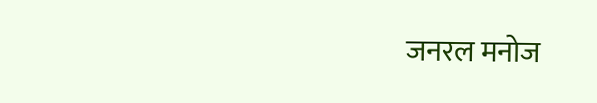जनरल मनोज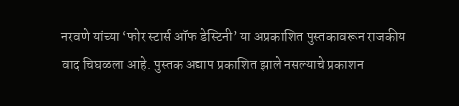नरवणे यांच्या ‘फोर स्टार्स ऑफ डेस्टिनी’ या अप्रकाशित पुस्तकावरून राजकीय वाद चिघळला आहे. पुस्तक अद्याप प्रकाशित झाले नसल्याचे प्रकाशन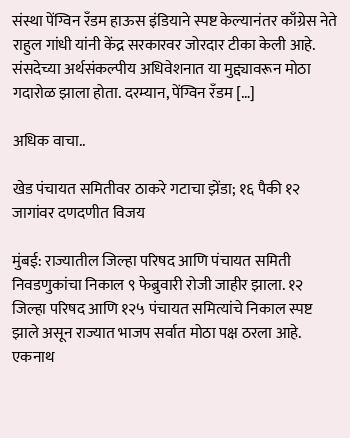संस्था पेंग्विन रँडम हाऊस इंडियाने स्पष्ट केल्यानंतर काँग्रेस नेते राहुल गांधी यांनी केंद्र सरकारवर जोरदार टीका केली आहे. संसदेच्या अर्थसंकल्पीय अधिवेशनात या मुद्द्यावरून मोठा गदारोळ झाला होता. दरम्यान, पेंग्विन रँडम […]

अधिक वाचा..

खेड पंचायत समितीवर ठाकरे गटाचा झेंडा; १६ पैकी १२ जागांवर दणदणीत विजय

मुंबई: राज्यातील जिल्हा परिषद आणि पंचायत समिती निवडणुकांचा निकाल ९ फेब्रुवारी रोजी जाहीर झाला. १२ जिल्हा परिषद आणि १२५ पंचायत समित्यांचे निकाल स्पष्ट झाले असून राज्यात भाजप सर्वात मोठा पक्ष ठरला आहे. एकनाथ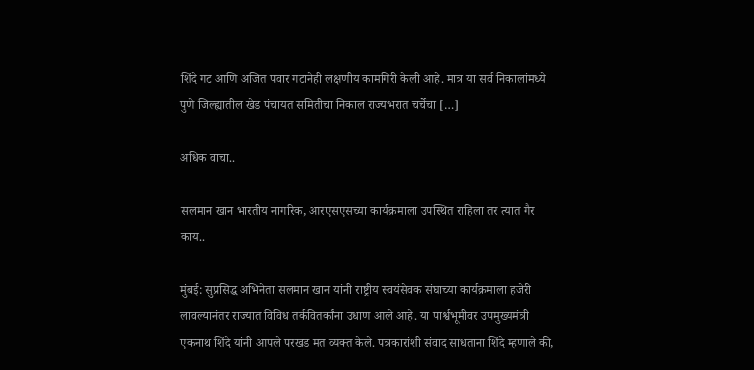शिंदे गट आणि अजित पवार गटानेही लक्षणीय कामगिरी केली आहे. मात्र या सर्व निकालांमध्ये पुणे जिल्ह्यातील खेड पंचायत समितीचा निकाल राज्यभरात चर्चेचा […]

अधिक वाचा..

सलमान खान भारतीय नागरिक, आरएसएसच्या कार्यक्रमाला उपस्थित राहिला तर त्यात गैर काय..

मुंबई: सुप्रसिद्ध अभिनेता सलमान खान यांनी राष्ट्रीय स्वयंसेवक संघाच्या कार्यक्रमाला हजेरी लावल्यानंतर राज्यात विविध तर्कवितर्कांना उधाण आले आहे. या पार्श्वभूमीवर उपमुख्यमंत्री एकनाथ शिंदे यांनी आपले परखड मत व्यक्त केले. पत्रकारांशी संवाद साधताना शिंदे म्हणाले की,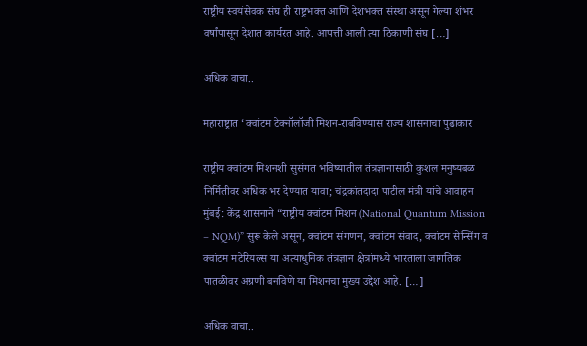राष्ट्रीय स्वयंसेवक संघ ही राष्ट्रभक्त आणि देशभक्त संस्था असून गेल्या शंभर वर्षांपासून देशात कार्यरत आहे. आपत्ती आली त्या ठिकाणी संघ […]

अधिक वाचा..

महाराष्ट्रात ‘क्वांटम टेक्नॉलॉजी मिशन-राबविण्यास राज्य शासनाचा पुढाकार

राष्ट्रीय क्वांटम मिशनशी सुसंगत भविष्यातील तंत्रज्ञानासाठी कुशल मनुष्यबळ निर्मितीवर अधिक भर देण्यात यावा; चंद्रकांतदादा पाटील मंत्री यांचे आवाहन मुंबई: केंद्र शासनाने “राष्ट्रीय क्वांटम मिशन (National Quantum Mission – NQM)” सुरू केले असून, क्वांटम संगणन, क्वांटम संवाद, क्वांटम सेन्सिंग व क्वांटम मटेरियल्स या अत्याधुनिक तंत्रज्ञान क्षेत्रांमध्ये भारताला जागतिक पातळीवर अग्रणी बनविणे या मिशनचा मुख्य उद्देश आहे. […]

अधिक वाचा..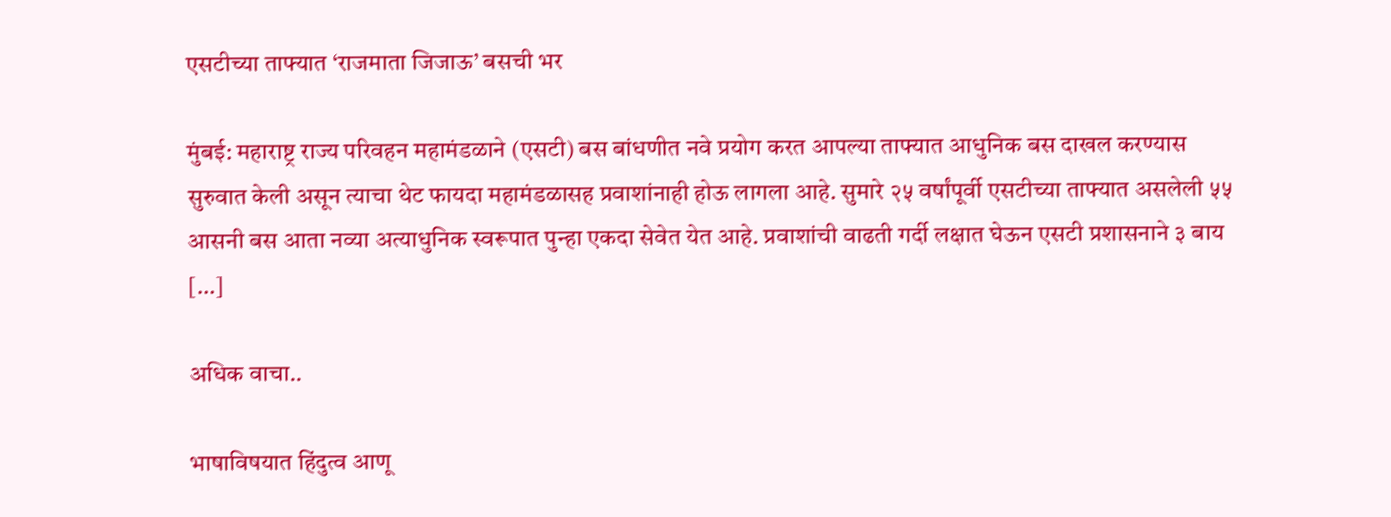एसटीच्या ताफ्यात ‘राजमाता जिजाऊ’ बसची भर

मुंबई: महाराष्ट्र राज्य परिवहन महामंडळाने (एसटी) बस बांधणीत नवे प्रयोग करत आपल्या ताफ्यात आधुनिक बस दाखल करण्यास सुरुवात केली असून त्याचा थेट फायदा महामंडळासह प्रवाशांनाही होऊ लागला आहे. सुमारे २५ वर्षांपूर्वी एसटीच्या ताफ्यात असलेली ५५ आसनी बस आता नव्या अत्याधुनिक स्वरूपात पुन्हा एकदा सेवेत येत आहे. प्रवाशांची वाढती गर्दी लक्षात घेऊन एसटी प्रशासनाने ३ बाय […]

अधिक वाचा..

भाषाविषयात हिंदुत्व आणू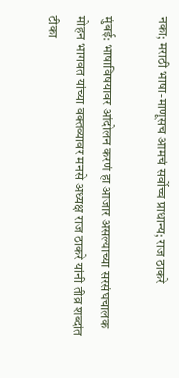नका; मराठी भाषा-माणूसच आमचं सर्वोच्च प्राधान्य; राज ठाकरे

मुंबई: भाषाविषयावर आंदोलन करणं हा आजार असल्याच्या सरसंघचालक मोहन भागवत यांच्या वक्तव्यावर मनसे अध्यक्ष राज ठाकरे यांनी तीव्र शब्दांत टीका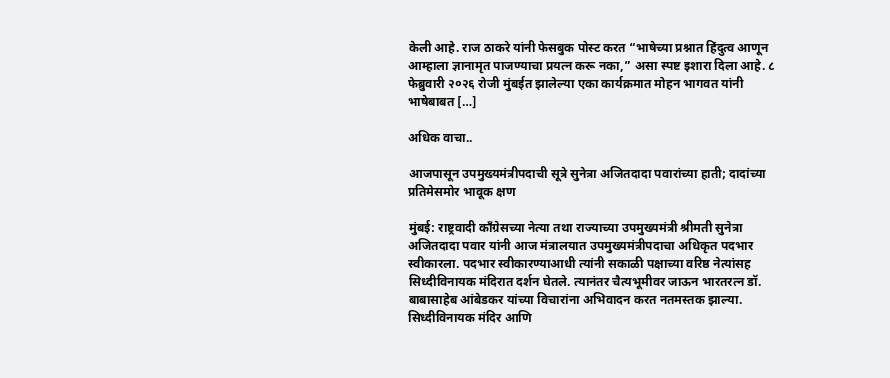केली आहे. राज ठाकरे यांनी फेसबुक पोस्ट करत “भाषेच्या प्रश्नात हिंदुत्व आणून आम्हाला ज्ञानामृत पाजण्याचा प्रयत्न करू नका,” असा स्पष्ट इशारा दिला आहे. ८ फेब्रुवारी २०२६ रोजी मुंबईत झालेल्या एका कार्यक्रमात मोहन भागवत यांनी भाषेबाबत […]

अधिक वाचा..

आजपासून उपमुख्यमंत्रीपदाची सूत्रे सुनेत्रा अजितदादा पवारांच्या हाती; दादांच्या प्रतिमेसमोर भावूक क्षण

मुंबई: राष्ट्रवादी काँग्रेसच्या नेत्या तथा राज्याच्या उपमुख्यमंत्री श्रीमती सुनेत्रा अजितदादा पवार यांनी आज मंत्रालयात उपमुख्यमंत्रीपदाचा अधिकृत पदभार स्वीकारला. पदभार स्वीकारण्याआधी त्यांनी सकाळी पक्षाच्या वरिष्ठ नेत्यांसह सिध्दीविनायक मंदिरात दर्शन घेतले. त्यानंतर चैत्यभूमीवर जाऊन भारतरत्न डॉ. बाबासाहेब आंबेडकर यांच्या विचारांना अभिवादन करत नतमस्तक झाल्या. सिध्दीविनायक मंदिर आणि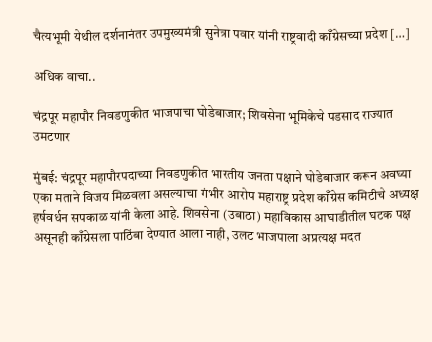चैत्यभूमी येथील दर्शनानंतर उपमुख्यमंत्री सुनेत्रा पवार यांनी राष्ट्रवादी काँग्रेसच्या प्रदेश […]

अधिक वाचा..

चंद्रपूर महापौर निवडणुकीत भाजपाचा घोडेबाजार; शिवसेना भूमिकेचे पडसाद राज्यात उमटणार

मुंबई: चंद्रपूर महापौरपदाच्या निवडणुकीत भारतीय जनता पक्षाने घोडेबाजार करून अवघ्या एका मताने विजय मिळवला असल्याचा गंभीर आरोप महाराष्ट्र प्रदेश काँग्रेस कमिटीचे अध्यक्ष हर्षवर्धन सपकाळ यांनी केला आहे. शिवसेना (उबाठा) महाविकास आघाडीतील घटक पक्ष असूनही काँग्रेसला पाठिंबा देण्यात आला नाही, उलट भाजपाला अप्रत्यक्ष मदत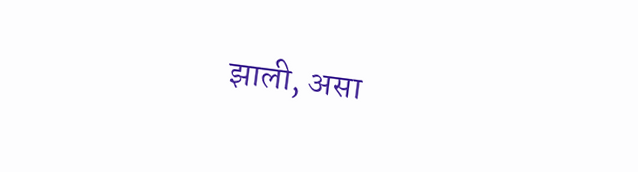झाली, असा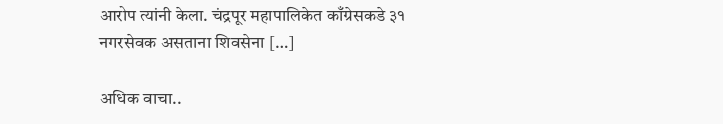आरोप त्यांनी केला. चंद्रपूर महापालिकेत काँग्रेसकडे ३१ नगरसेवक असताना शिवसेना […]

अधिक वाचा..